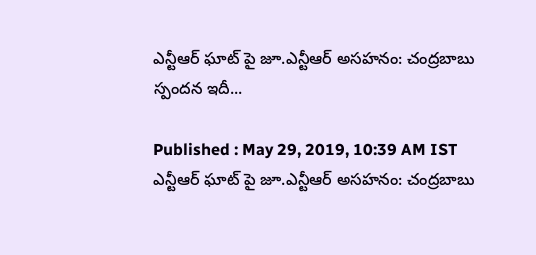ఎన్టీఆర్ ఘాట్ పై జూ.ఎన్టీఆర్ అసహనం: చంద్రబాబు స్పందన ఇదీ...

Published : May 29, 2019, 10:39 AM IST
ఎన్టీఆర్ ఘాట్ పై జూ.ఎన్టీఆర్ అసహనం: చంద్రబాబు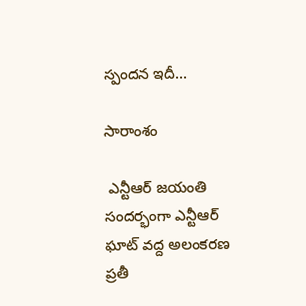స్పందన ఇదీ...

సారాంశం

 ఎన్టీఆర్ జయంతి సందర్భంగా ఎన్టీఆర్ ఘాట్ వద్ద అలంకరణ ప్రతీ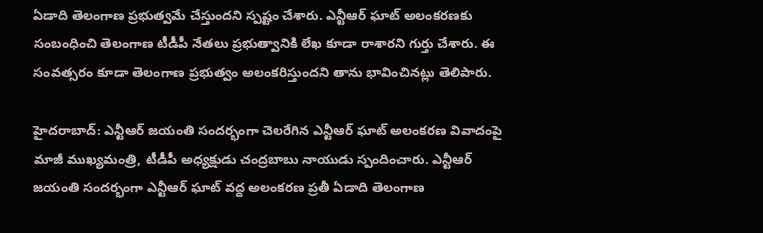ఏడాది తెలంగాణ ప్రభుత్వమే చేస్తుందని స్పష్టం చేశారు. ఎన్టీఆర్ ఘాట్ అలంకరణకు సంబంధించి తెలంగాణ టీడీపీ నేతలు ప్రభుత్వానికి లేఖ కూడా రాశారని గుర్తు చేశారు. ఈ సంవత్సరం కూడా తెలంగాణ ప్రభుత్వం అలంకరిస్తుందని తాను భావించినట్లు తెలిపారు.

హైదరాబాద్: ఎన్టీఆర్ జయంతి సందర్భంగా చెలరేగిన ఎన్టీఆర్ ఘాట్ అలంకరణ వివాదంపై మాజీ ముఖ్యమంత్రి, టీడీపీ అధ్యక్షుడు చంద్రబాబు నాయుడు స్పందించారు. ఎన్టీఆర్ జయంతి సందర్భంగా ఎన్టీఆర్ ఘాట్ వద్ద అలంకరణ ప్రతీ ఏడాది తెలంగాణ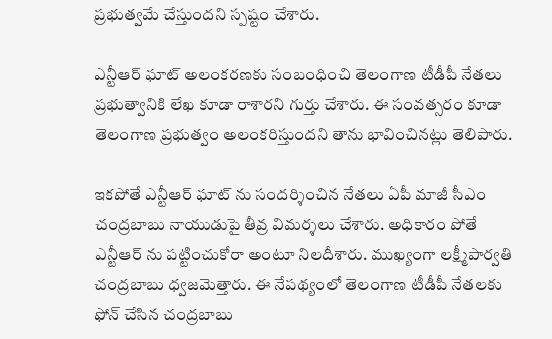ప్రభుత్వమే చేస్తుందని స్పష్టం చేశారు.

ఎన్టీఆర్ ఘాట్ అలంకరణకు సంబంధించి తెలంగాణ టీడీపీ నేతలు ప్రభుత్వానికి లేఖ కూడా రాశారని గుర్తు చేశారు. ఈ సంవత్సరం కూడా తెలంగాణ ప్రభుత్వం అలంకరిస్తుందని తాను భావించినట్లు తెలిపారు.

ఇకపోతే ఎన్టీఆర్ ఘాట్ ను సందర్శించిన నేతలు ఏపీ మాజీ సీఎం చంద్రబాబు నాయుడుపై తీవ్ర విమర్శలు చేశారు. అధికారం పోతే ఎన్టీఆర్ ను పట్టించుకోరా అంటూ నిలదీశారు. ముఖ్యంగా లక్ష్మీపార్వతి చంద్రబాబు ధ్వజమెత్తారు. ఈ నేపథ్యంలో తెలంగాణ టీడీపీ నేతలకు ఫోన్ చేసిన చంద్రబాబు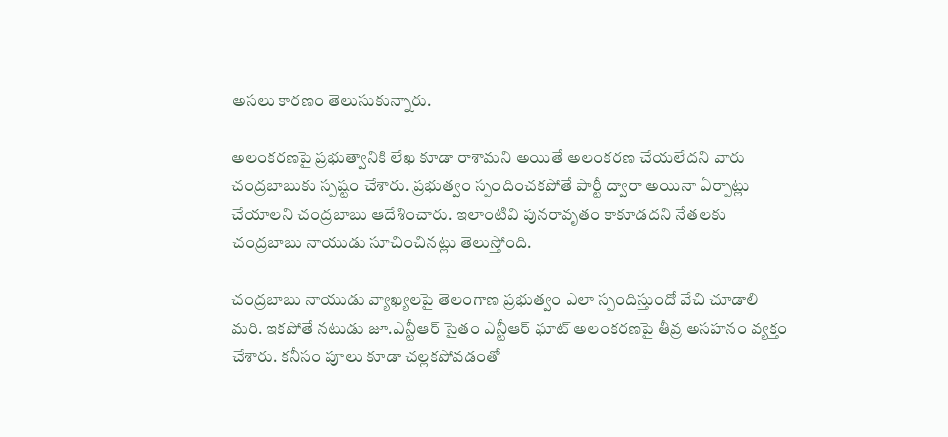అసలు కారణం తెలుసుకున్నారు.

అలంకరణపై ప్రభుత్వానికి లేఖ కూడా రాశామని అయితే అలంకరణ చేయలేదని వారు చంద్రబాబుకు స్పష్టం చేశారు. ప్రభుత్వం స్పందించకపోతే పార్టీ ద్వారా అయినా ఏర్పాట్లు చేయాలని చంద్రబాబు ఆదేశించారు. ఇలాంటివి పునరావృతం కాకూడదని నేతలకు చంద్రబాబు నాయుడు సూచించినట్లు తెలుస్తోంది.

చంద్రబాబు నాయుడు వ్యాఖ్యలపై తెలంగాణ ప్రభుత్వం ఎలా స్పందిస్తుందో వేచి చూడాలి మరి. ఇకపోతే నటుడు జూ.ఎన్టీఆర్ సైతం ఎన్టీఆర్ ఘాట్ అలంకరణపై తీవ్ర అసహనం వ్యక్తం చేశారు. కనీసం పూలు కూడా చల్లకపోవడంతో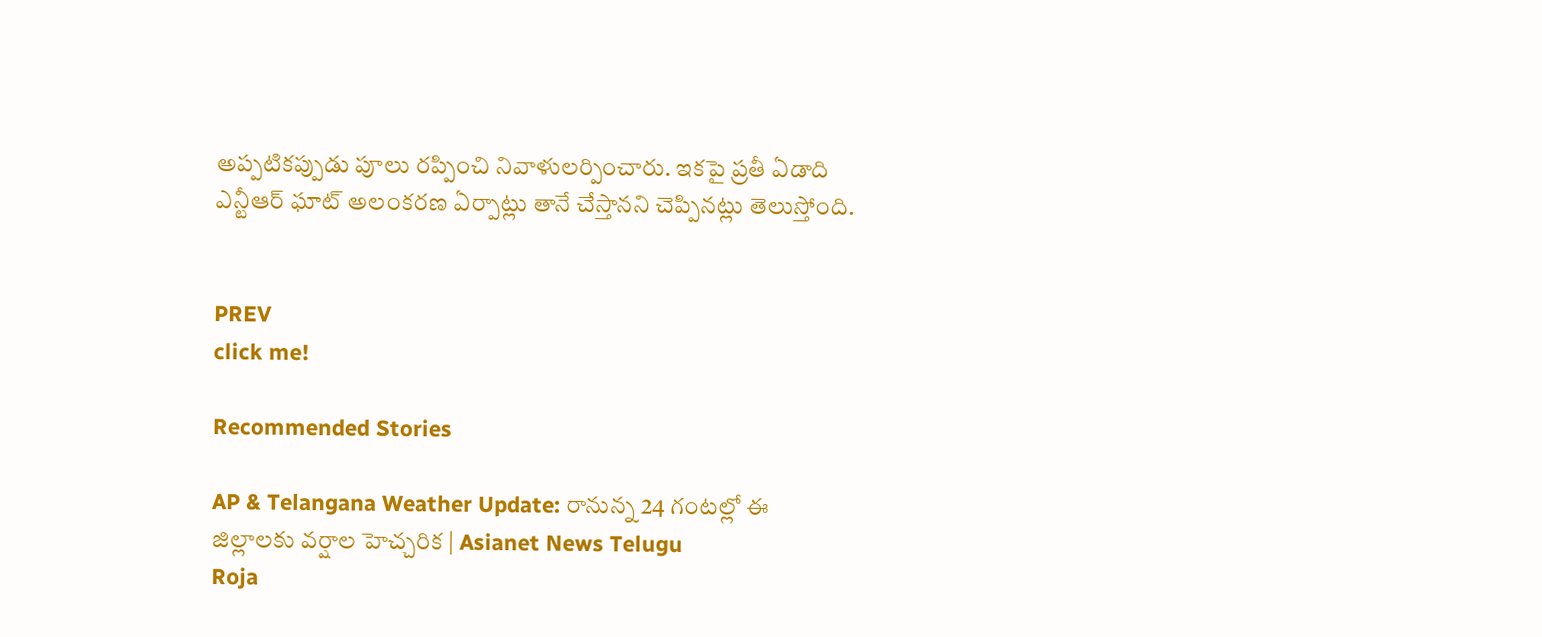అప్పటికప్పుడు పూలు రప్పించి నివాళులర్పించారు. ఇకపై ప్రతీ ఏడాది ఎన్టీఆర్ ఘాట్ అలంకరణ ఏర్పాట్లు తానే చేస్తానని చెప్పినట్లు తెలుస్తోంది.


PREV
click me!

Recommended Stories

AP & Telangana Weather Update: రానున్న 24 గంటల్లో ఈ జిల్లాలకు వర్షాల హెచ్చరిక | Asianet News Telugu
Roja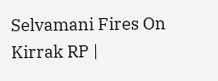Selvamani Fires On Kirrak RP |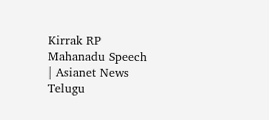Kirrak RP Mahanadu Speech | Asianet News Telugu